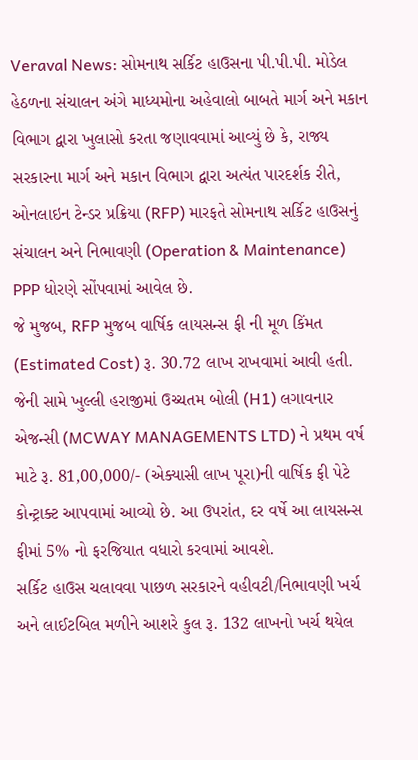Veraval News: સોમનાથ સર્કિટ હાઉસના પી.પી.પી. મોડેલ હેઠળના સંચાલન અંગે માધ્યમોના અહેવાલો બાબતે માર્ગ અને મકાન વિભાગ દ્વારા ખુલાસો કરતા જણાવવામાં આવ્યું છે કે, રાજ્ય સરકારના માર્ગ અને મકાન વિભાગ દ્વારા અત્યંત પારદર્શક રીતે, ઓનલાઇન ટેન્ડર પ્રક્રિયા (RFP) મારફતે સોમનાથ સર્કિટ હાઉસનું સંચાલન અને નિભાવણી (Operation & Maintenance) PPP ધોરણે સોંપવામાં આવેલ છે.
જે મુજબ, RFP મુજબ વાર્ષિક લાયસન્સ ફી ની મૂળ કિંમત (Estimated Cost) રૂ. 30.72 લાખ રાખવામાં આવી હતી. જેની સામે ખુલ્લી હરાજીમાં ઉચ્ચતમ બોલી (H1) લગાવનાર એજન્સી (MCWAY MANAGEMENTS LTD) ને પ્રથમ વર્ષ માટે રૂ. 81,00,000/- (એક્યાસી લાખ પૂરા)ની વાર્ષિક ફી પેટે કોન્ટ્રાક્ટ આપવામાં આવ્યો છે. આ ઉપરાંત, દર વર્ષે આ લાયસન્સ ફીમાં 5% નો ફરજિયાત વધારો કરવામાં આવશે.
સર્કિટ હાઉસ ચલાવવા પાછળ સરકારને વહીવટી/નિભાવણી ખર્ચ અને લાઈટબિલ મળીને આશરે કુલ રૂ. 132 લાખનો ખર્ચ થયેલ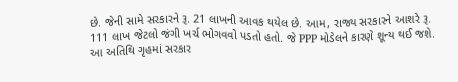છે. જેની સામે સરકારને રૂ. 21 લાખની આવક થયેલ છે. આમ, રાજ્ય સરકારને આશરે રૂ. 111 લાખ જેટલો જંગી ખર્ચ ભોગવવો પડતો હતો. જે PPP મોડેલને કારણે શૂન્ય થઈ જશે.
આ અતિથિ ગૃહમાં સરકાર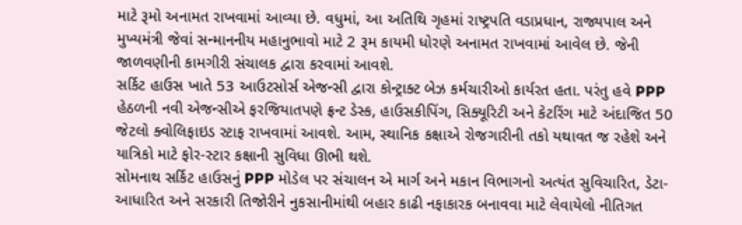માટે રૂમો અનામત રાખવામાં આવ્યા છે. વધુમાં, આ અતિથિ ગૃહમાં રાષ્ટ્રપતિ વડાપ્રધાન, રાજ્યપાલ અને મુખ્યમંત્રી જેવાં સન્માનનીય મહાનુભાવો માટે 2 રૂમ કાયમી ધોરણે અનામત રાખવામાં આવેલ છે. જેની જાળવણીની કામગીરી સંચાલક દ્વારા કરવામાં આવશે.
સર્કિટ હાઉસ ખાતે 53 આઉટસોર્સ એજન્સી દ્વારા કોન્ટ્રાક્ટ બેઝ કર્મચારીઓ કાર્યરત હતા. પરંતુ હવે PPP હેઠળની નવી એજન્સીએ ફરજિયાતપણે ફ્રન્ટ ડેસ્ક, હાઉસકીપિંગ, સિક્યૂરિટી અને કેટરિંગ માટે અંદાજિત 50 જેટલો ક્વોલિફાઇડ સ્ટાફ રાખવામાં આવશે. આમ, સ્થાનિક કક્ષાએ રોજગારીની તકો યથાવત જ રહેશે અને યાત્રિકો માટે ફોર-સ્ટાર કક્ષાની સુવિધા ઊભી થશે.
સોમનાથ સર્કિટ હાઉસનું PPP મોડેલ પર સંચાલન એ માર્ગ અને મકાન વિભાગનો અત્યંત સુવિચારિત, ડેટા-આધારિત અને સરકારી તિજોરીને નુકસાનીમાંથી બહાર કાઢી નફાકારક બનાવવા માટે લેવાયેલો નીતિગત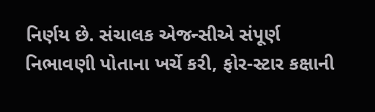નિર્ણય છે. સંચાલક એજન્સીએ સંપૂર્ણ નિભાવણી પોતાના ખર્ચે કરી, ફોર-સ્ટાર કક્ષાની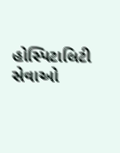હોસ્પિટાલિટી સેવાઓ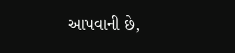આપવાની છે,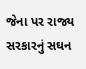જેના પર રાજ્ય સરકારનું સઘન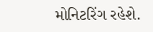મોનિટરિંગ રહેશે.